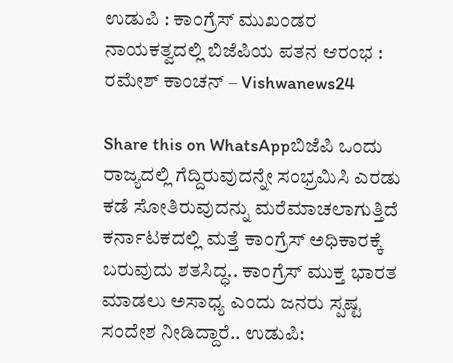ಉಡುಪಿ : ಕಾಂಗ್ರೆಸ್‌ ಮುಖಂಡರ ನಾಯಕತ್ವದಲ್ಲಿ ಬಿಜೆಪಿಯ ಪತನ ಆರಂಭ : ರಮೇಶ್ ಕಾಂಚನ್ – Vishwanews24

Share this on WhatsAppಬಿಜೆಪಿ ಒಂದು ರಾಜ್ಯದಲ್ಲಿ ಗೆದ್ದಿರುವುದನ್ನೇ ಸಂಭ್ರಮಿಸಿ ಎರಡು ಕಡೆ ಸೋತಿರುವುದನ್ನು ಮರೆಮಾಚಲಾಗುತ್ತಿದೆ   ಕರ್ನಾಟಕದಲ್ಲಿ ಮತ್ತೆ ಕಾಂಗ್ರೆಸ್‌ ಅಧಿಕಾರಕ್ಕೆ ಬರುವುದು ಶತಸಿದ್ಧ.. ಕಾಂಗ್ರೆಸ್ ಮುಕ್ತ ಭಾರತ ಮಾಡಲು ಅಸಾಧ್ಯ ಎಂದು ಜನರು ಸ್ಪಷ್ಟ ಸಂದೇಶ ನೀಡಿದ್ದಾರೆ.. ಉಡುಪಿ: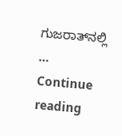ಗುಜರಾತ್‌ನಲ್ಲಿ … Continue reading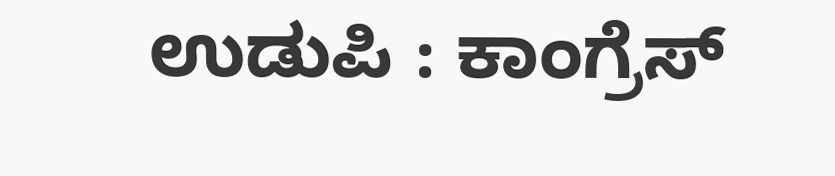ಉಡುಪಿ : ಕಾಂಗ್ರೆಸ್‌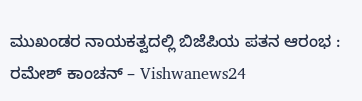ಮುಖಂಡರ ನಾಯಕತ್ವದಲ್ಲಿ ಬಿಜೆಪಿಯ ಪತನ ಆರಂಭ : ರಮೇಶ್ ಕಾಂಚನ್ – Vishwanews24